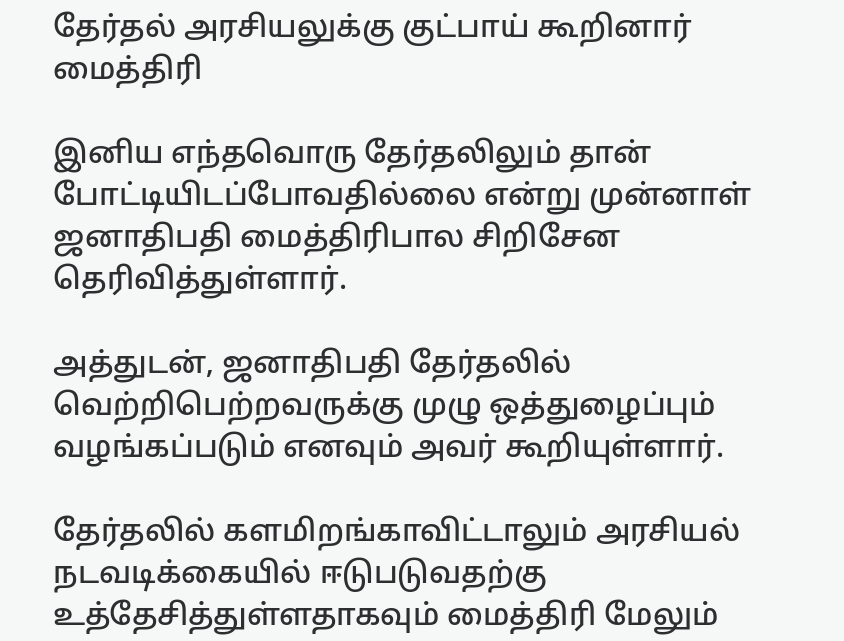தேர்தல் அரசியலுக்கு குட்பாய் கூறினார் மைத்திரி

இனிய எந்தவொரு தேர்தலிலும் தான் போட்டியிடப்போவதில்லை என்று முன்னாள் ஜனாதிபதி மைத்திரிபால சிறிசேன தெரிவித்துள்ளார்.

அத்துடன், ஜனாதிபதி தேர்தலில் வெற்றிபெற்றவருக்கு முழு ஒத்துழைப்பும் வழங்கப்படும் எனவும் அவர் கூறியுள்ளார்.

தேர்தலில் களமிறங்காவிட்டாலும் அரசியல் நடவடிக்கையில் ஈடுபடுவதற்கு உத்தேசித்துள்ளதாகவும் மைத்திரி மேலும்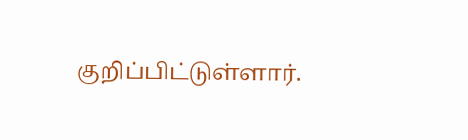குறிப்பிட்டுள்ளார்.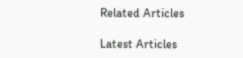Related Articles

Latest Articles